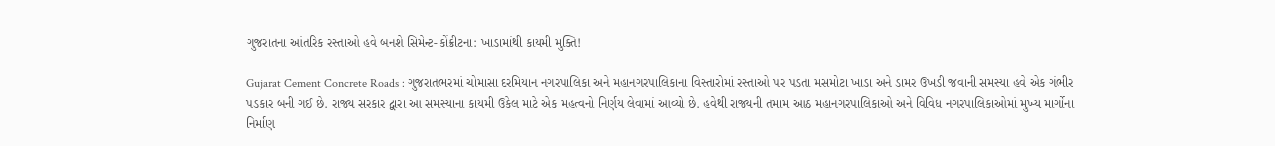ગુજરાતના આંતરિક રસ્તાઓ હવે બનશે સિમેન્ટ-કોંક્રીટના: ખાડામાંથી કાયમી મુક્તિ!

Gujarat Cement Concrete Roads : ગુજરાતભરમાં ચોમાસા દરમિયાન નગરપાલિકા અને મહાનગરપાલિકાના વિસ્તારોમાં રસ્તાઓ પર પડતા મસમોટા ખાડા અને ડામર ઉખડી જવાની સમસ્યા હવે એક ગંભીર પડકાર બની ગઈ છે. રાજ્ય સરકાર દ્વારા આ સમસ્યાના કાયમી ઉકેલ માટે એક મહત્વનો નિર્ણય લેવામાં આવ્યો છે. હવેથી રાજ્યની તમામ આઠ મહાનગરપાલિકાઓ અને વિવિધ નગરપાલિકાઓમાં મુખ્ય માર્ગોના નિર્માણ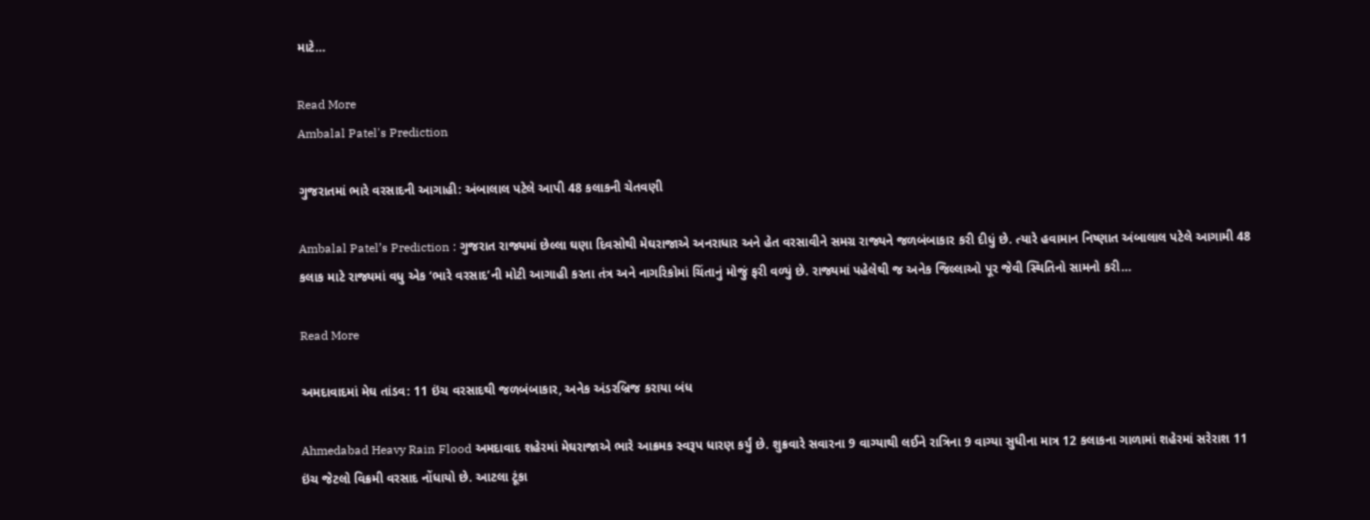માટે…

Read More
Ambalal Patel's Prediction

ગુજરાતમાં ભારે વરસાદની આગાહી: અંબાલાલ પટેલે આપી 48 કલાકની ચેતવણી

Ambalal Patel’s Prediction : ગુજરાત રાજ્યમાં છેલ્લા ઘણા દિવસોથી મેઘરાજાએ અનરાધાર અને હેત વરસાવીને સમગ્ર રાજ્યને જળબંબાકાર કરી દીધું છે. ત્યારે હવામાન નિષ્ણાત અંબાલાલ પટેલે આગામી 48 કલાક માટે રાજ્યમાં વધુ એક ‘ભારે વરસાદ’ની મોટી આગાહી કરતા તંત્ર અને નાગરિકોમાં ચિંતાનું મોજું ફરી વળ્યું છે. રાજ્યમાં પહેલેથી જ અનેક જિલ્લાઓ પૂર જેવી સ્થિતિનો સામનો કરી…

Read More

અમદાવાદમાં મેઘ તાંડવ: 11 ઇંચ વરસાદથી જળબંબાકાર, અનેક અંડરબ્રિજ કરાયા બંધ

Ahmedabad Heavy Rain Flood અમદાવાદ શહેરમાં મેઘરાજાએ ભારે આક્રમક સ્વરૂપ ધારણ કર્યું છે. શુક્રવારે સવારના 9 વાગ્યાથી લઈને રાત્રિના 9 વાગ્યા સુધીના માત્ર 12 કલાકના ગાળામાં શહેરમાં સરેરાશ 11 ઇંચ જેટલો વિક્રમી વરસાદ નોંધાયો છે. આટલા ટૂંકા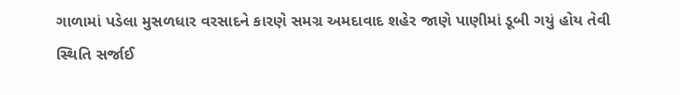ગાળામાં પડેલા મુસળધાર વરસાદને કારણે સમગ્ર અમદાવાદ શહેર જાણે પાણીમાં ડૂબી ગયું હોય તેવી સ્થિતિ સર્જાઈ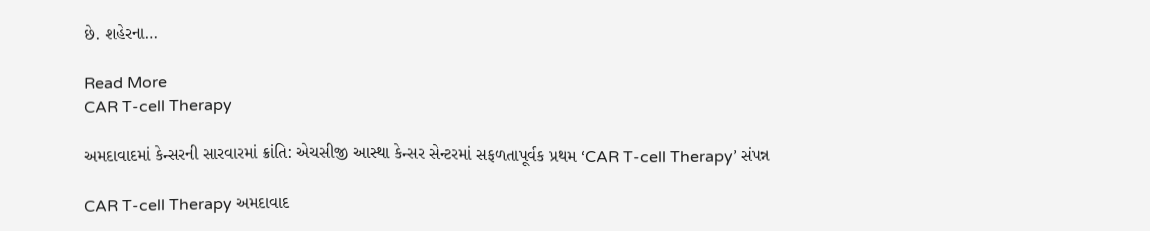છે. શહેરના…

Read More
CAR T-cell Therapy

અમદાવાદમાં કેન્સરની સારવારમાં ક્રાંતિ: એચસીજી આસ્થા કેન્સર સેન્ટરમાં સફળતાપૂર્વક પ્રથમ ‘CAR T-cell Therapy’ સંપન્ન

CAR T-cell Therapy અમદાવાદ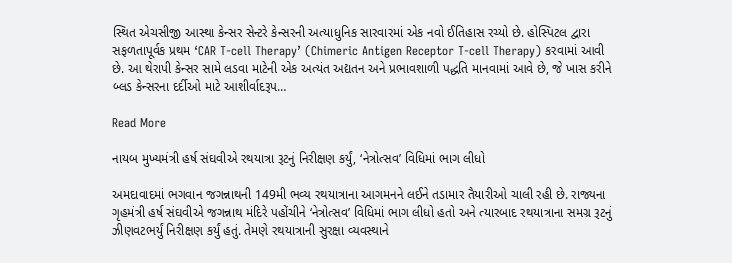સ્થિત એચસીજી આસ્થા કેન્સર સેન્ટરે કેન્સરની અત્યાધુનિક સારવારમાં એક નવો ઈતિહાસ રચ્યો છે. હોસ્પિટલ દ્વારા સફળતાપૂર્વક પ્રથમ ‘CAR T-cell Therapy’ (Chimeric Antigen Receptor T-cell Therapy) કરવામાં આવી છે. આ થેરાપી કેન્સર સામે લડવા માટેની એક અત્યંત અદ્યતન અને પ્રભાવશાળી પદ્ધતિ માનવામાં આવે છે, જે ખાસ કરીને બ્લડ કેન્સરના દર્દીઓ માટે આશીર્વાદરૂપ…

Read More

નાયબ મુખ્યમંત્રી હર્ષ સંઘવીએ રથયાત્રા રૂટનું નિરીક્ષણ કર્યું, ‘નેત્રોત્સવ’ વિધિમાં ભાગ લીધો

અમદાવાદમાં ભગવાન જગન્નાથની 149મી ભવ્ય રથયાત્રાના આગમનને લઈને તડામાર તૈયારીઓ ચાલી રહી છે. રાજ્યના ગૃહમંત્રી હર્ષ સંઘવીએ જગન્નાથ મંદિરે પહોંચીને ‘નેત્રોત્સવ’ વિધિમાં ભાગ લીધો હતો અને ત્યારબાદ રથયાત્રાના સમગ્ર રૂટનું ઝીણવટભર્યું નિરીક્ષણ કર્યું હતું. તેમણે રથયાત્રાની સુરક્ષા વ્યવસ્થાને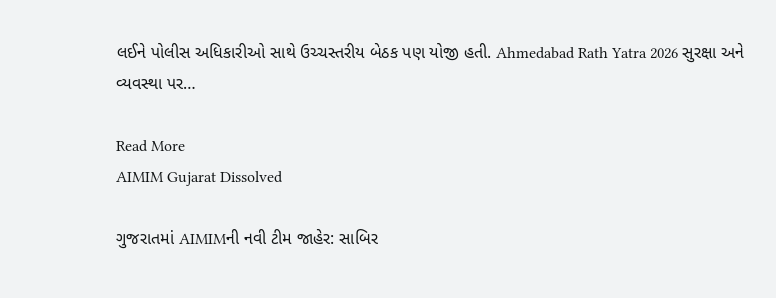લઈને પોલીસ અધિકારીઓ સાથે ઉચ્ચસ્તરીય બેઠક પણ યોજી હતી. Ahmedabad Rath Yatra 2026 સુરક્ષા અને વ્યવસ્થા પર…

Read More
AIMIM Gujarat Dissolved

ગુજરાતમાં AIMIMની નવી ટીમ જાહેર: સાબિર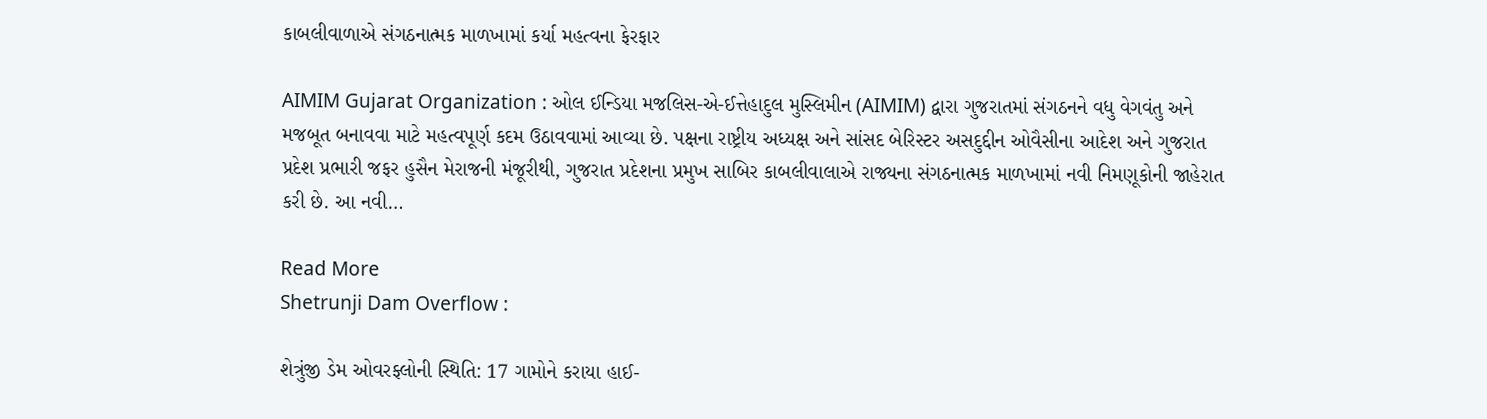કાબલીવાળાએ સંગઠનાત્મક માળખામાં કર્યા મહત્વના ફેરફાર

AIMIM Gujarat Organization : ઓલ ઈન્ડિયા મજલિસ-એ-ઈત્તેહાદુલ મુસ્લિમીન (AIMIM) દ્વારા ગુજરાતમાં સંગઠનને વધુ વેગવંતુ અને મજબૂત બનાવવા માટે મહત્વપૂર્ણ કદમ ઉઠાવવામાં આવ્યા છે. પક્ષના રાષ્ટ્રીય અધ્યક્ષ અને સાંસદ બેરિસ્ટર અસદુદ્દીન ઓવૈસીના આદેશ અને ગુજરાત પ્રદેશ પ્રભારી જફર હુસૈન મેરાજની મંજૂરીથી, ગુજરાત પ્રદેશના પ્રમુખ સાબિર કાબલીવાલાએ રાજ્યના સંગઠનાત્મક માળખામાં નવી નિમણૂકોની જાહેરાત કરી છે. આ નવી…

Read More
Shetrunji Dam Overflow :

શેત્રુંજી ડેમ ઓવરફ્લોની સ્થિતિ: 17 ગામોને કરાયા હાઈ-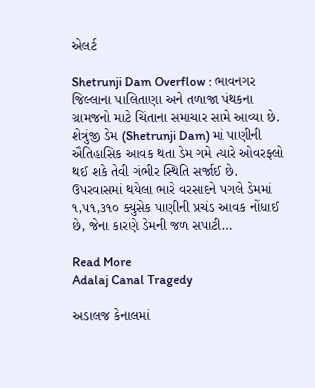એલર્ટ

Shetrunji Dam Overflow : ભાવનગર જિલ્લાના પાલિતાણા અને તળાજા પંથકના ગ્રામજનો માટે ચિંતાના સમાચાર સામે આવ્યા છે. શેત્રુંજી ડેમ (Shetrunji Dam) માં પાણીની ઐતિહાસિક આવક થતા ડેમ ગમે ત્યારે ઓવરફ્લો થઈ શકે તેવી ગંભીર સ્થિતિ સર્જાઈ છે. ઉપરવાસમાં થયેલા ભારે વરસાદને પગલે ડેમમાં ૧,૫૧,૩૧૦ ક્યુસેક પાણીની પ્રચંડ આવક નોંધાઈ છે, જેના કારણે ડેમની જળ સપાટી…

Read More
Adalaj Canal Tragedy

અડાલજ કેનાલમાં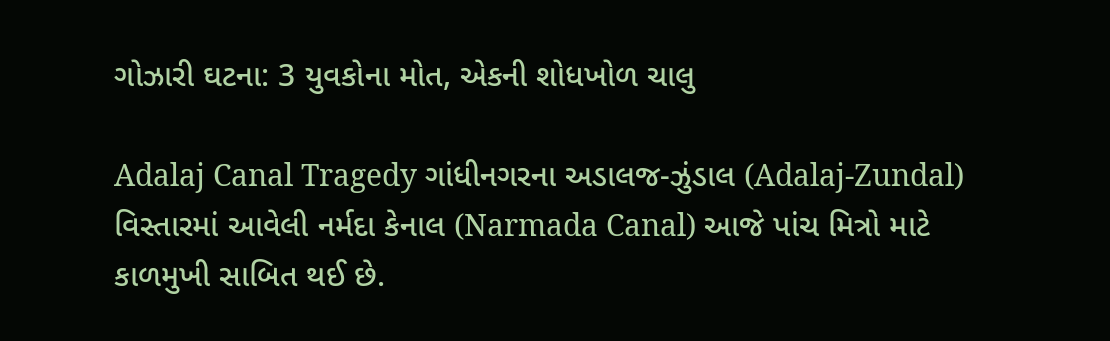ગોઝારી ઘટના: 3 યુવકોના મોત, એકની શોધખોળ ચાલુ

Adalaj Canal Tragedy ગાંધીનગરના અડાલજ-ઝુંડાલ (Adalaj-Zundal) વિસ્તારમાં આવેલી નર્મદા કેનાલ (Narmada Canal) આજે પાંચ મિત્રો માટે કાળમુખી સાબિત થઈ છે.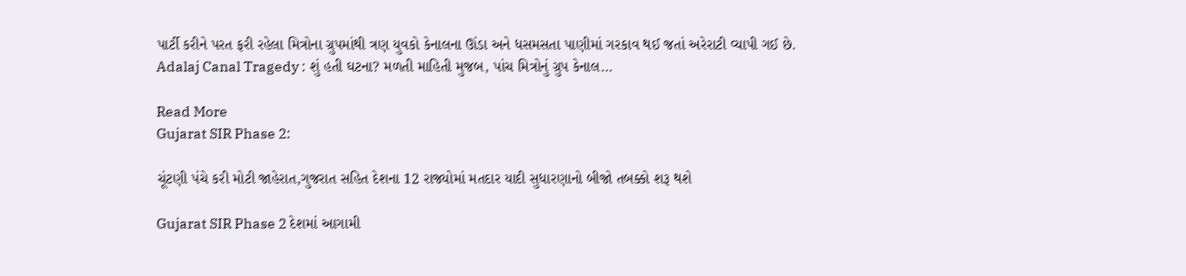પાર્ટી કરીને પરત ફરી રહેલા મિત્રોના ગ્રુપમાંથી ત્રણ યુવકો કેનાલના ઊંડા અને ધસમસતા પાણીમાં ગરકાવ થઈ જતાં અરેરાટી વ્યાપી ગઈ છે. Adalaj Canal Tragedy : શું હતી ઘટના? મળતી માહિતી મુજબ, પાંચ મિત્રોનું ગ્રુપ કેનાલ…

Read More
Gujarat SIR Phase 2:

ચૂંટણી પંચે કરી મોટી જાહેરાત,ગુજરાત સહિત દેશના 12 રાજ્યોમાં મતદાર યાદી સુધારણાનો બીજો તબક્કો શરૂ થશે

Gujarat SIR Phase 2 દેશમાં આગામી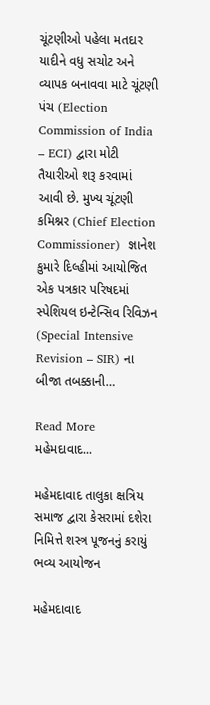ચૂંટણીઓ પહેલા મતદાર યાદીને વધુ સચોટ અને વ્યાપક બનાવવા માટે ચૂંટણી પંચ (Election Commission of India – ECI) દ્વારા મોટી તૈયારીઓ શરૂ કરવામાં આવી છે. મુખ્ય ચૂંટણી કમિશ્નર (Chief Election Commissioner)  જ્ઞાનેશ કુમારે દિલ્હીમાં આયોજિત એક પત્રકાર પરિષદમાં સ્પેશિયલ ઇન્ટેન્સિવ રિવિઝન (Special Intensive Revision – SIR) ના બીજા તબક્કાની…

Read More
મહેમદાવાદ...

મહેમદાવાદ તાલુકા ક્ષત્રિય સમાજ દ્વારા કેસરામાં દશેરા નિમિત્તે શસ્ત્ર પૂજનનું કરાયું ભવ્ય આયોજન

મહેમદાવાદ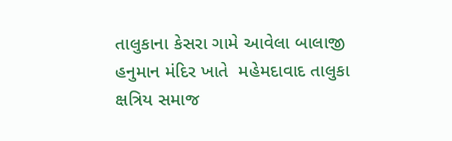તાલુકાના કેસરા ગામે આવેલા બાલાજી હનુમાન મંદિર ખાતે  મહેમદાવાદ તાલુકા ક્ષત્રિય સમાજ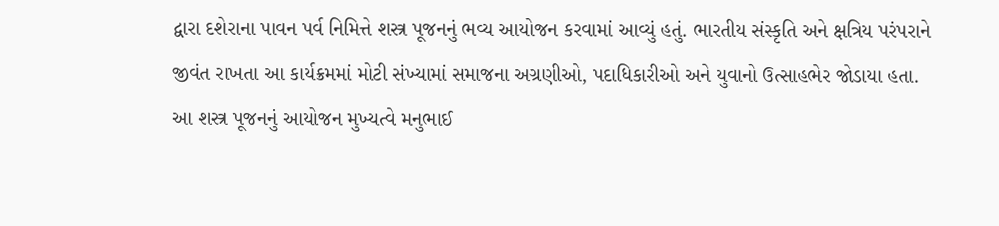દ્વારા દશેરાના પાવન પર્વ નિમિત્તે શસ્ત્ર પૂજનનું ભવ્ય આયોજન કરવામાં આવ્યું હતું. ભારતીય સંસ્કૃતિ અને ક્ષત્રિય પરંપરાને જીવંત રાખતા આ કાર્યક્રમમાં મોટી સંખ્યામાં સમાજના અગ્રણીઓ, પદાધિકારીઓ અને યુવાનો ઉત્સાહભેર જોડાયા હતા. આ શસ્ત્ર પૂજનનું આયોજન મુખ્યત્વે મનુભાઈ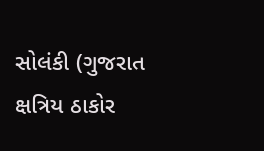સોલંકી (ગુજરાત ક્ષત્રિય ઠાકોર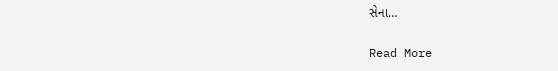સેના…

Read More